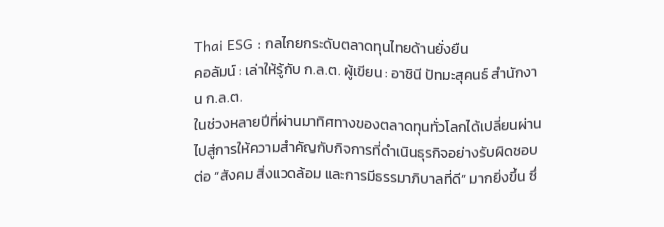Thai ESG : กลไกยกระดับตลาดทุนไทยด้านยั่งยืน
คอลัมน์ : เล่าให้รู้กับ ก.ล.ต. ผู้เขียน : อาชินี ปัทมะสุคนธ์ สำนักงาน ก.ล.ต.
ในช่วงหลายปีที่ผ่านมาทิศทางของตลาดทุนทั่วโลกได้เปลี่ยนผ่านไปสู่การให้ความสำคัญกับกิจการที่ดำเนินธุรกิจอย่างรับผิดชอบต่อ “สังคม สิ่งแวดล้อม และการมีธรรมาภิบาลที่ดี” มากยิ่งขึ้น ซึ่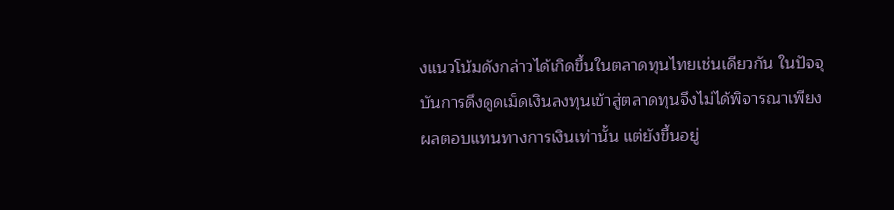งแนวโน้มดังกล่าวได้เกิดขึ้นในตลาดทุนไทยเช่นเดียวกัน ในปัจจุบันการดึงดูดเม็ดเงินลงทุนเข้าสู่ตลาดทุนจึงไม่ได้พิจารณาเพียงผลตอบแทนทางการเงินเท่านั้น แต่ยังขึ้นอยู่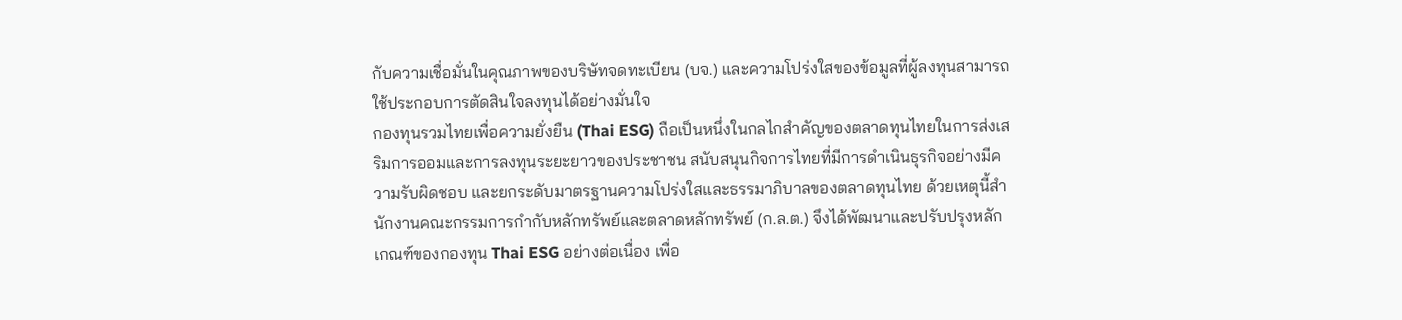กับความเชื่อมั่นในคุณภาพของบริษัทจดทะเบียน (บจ.) และความโปร่งใสของข้อมูลที่ผู้ลงทุนสามารถใช้ประกอบการตัดสินใจลงทุนได้อย่างมั่นใจ
กองทุนรวมไทยเพื่อความยั่งยืน (Thai ESG) ถือเป็นหนึ่งในกลไกสำคัญของตลาดทุนไทยในการส่งเสริมการออมและการลงทุนระยะยาวของประชาชน สนับสนุนกิจการไทยที่มีการดำเนินธุรกิจอย่างมีความรับผิดชอบ และยกระดับมาตรฐานความโปร่งใสและธรรมาภิบาลของตลาดทุนไทย ด้วยเหตุนี้สำนักงานคณะกรรมการกำกับหลักทรัพย์และตลาดหลักทรัพย์ (ก.ล.ต.) จึงได้พัฒนาและปรับปรุงหลักเกณฑ์ของกองทุน Thai ESG อย่างต่อเนื่อง เพื่อ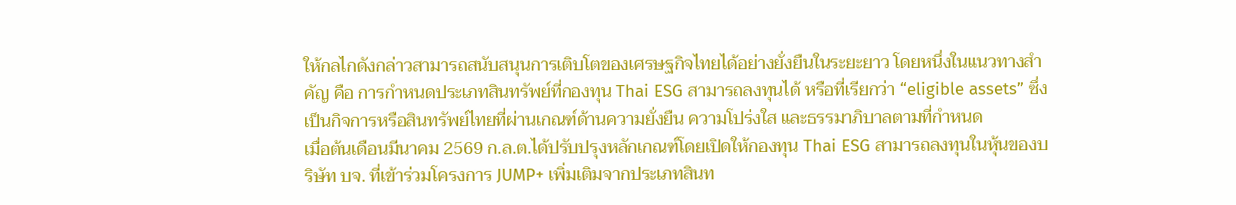ให้กลไกดังกล่าวสามารถสนับสนุนการเติบโตของเศรษฐกิจไทยได้อย่างยั่งยืนในระยะยาว โดยหนึ่งในแนวทางสำคัญ คือ การกำหนดประเภทสินทรัพย์ที่กองทุน Thai ESG สามารถลงทุนได้ หรือที่เรียกว่า “eligible assets” ซึ่งเป็นกิจการหรือสินทรัพย์ไทยที่ผ่านเกณฑ์ด้านความยั่งยืน ความโปร่งใส และธรรมาภิบาลตามที่กำหนด
เมื่อต้นเดือนมีนาคม 2569 ก.ล.ต.ได้ปรับปรุงหลักเกณฑ์โดยเปิดให้กองทุน Thai ESG สามารถลงทุนในหุ้นของบริษัท บจ. ที่เข้าร่วมโครงการ JUMP+ เพิ่มเติมจากประเภทสินท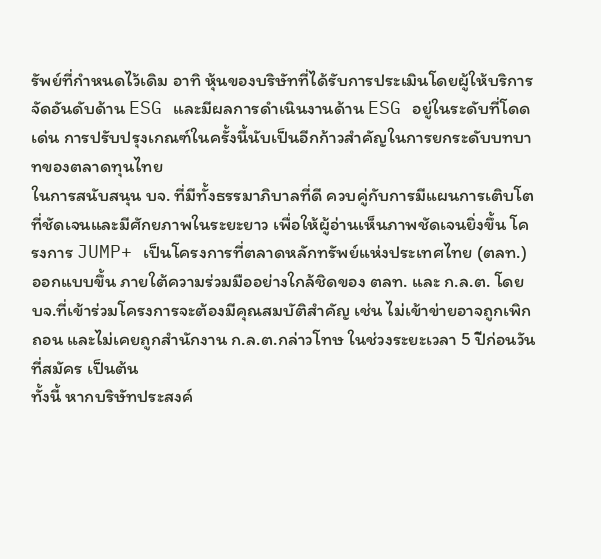รัพย์ที่กำหนดไว้เดิม อาทิ หุ้นของบริษัทที่ได้รับการประเมินโดยผู้ให้บริการจัดอันดับด้าน ESG และมีผลการดำเนินงานด้าน ESG อยู่ในระดับที่โดดเด่น การปรับปรุงเกณฑ์ในครั้งนี้นับเป็นอีกก้าวสำคัญในการยกระดับบทบาทของตลาดทุนไทย
ในการสนับสนุน บจ. ที่มีทั้งธรรมาภิบาลที่ดี ควบคู่กับการมีแผนการเติบโตที่ชัดเจนและมีศักยภาพในระยะยาว เพื่อให้ผู้อ่านเห็นภาพชัดเจนยิ่งขึ้น โครงการ JUMP+ เป็นโครงการที่ตลาดหลักทรัพย์แห่งประเทศไทย (ตลท.) ออกแบบขึ้น ภายใต้ความร่วมมืออย่างใกล้ชิดของ ตลท. และ ก.ล.ต. โดย บจ.ที่เข้าร่วมโครงการจะต้องมีคุณสมบัติสำคัญ เช่น ไม่เข้าข่ายอาจถูกเพิกถอน และไม่เคยถูกสำนักงาน ก.ล.ต.กล่าวโทษ ในช่วงระยะเวลา 5 ปีก่อนวันที่สมัคร เป็นต้น
ทั้งนี้ หากบริษัทประสงค์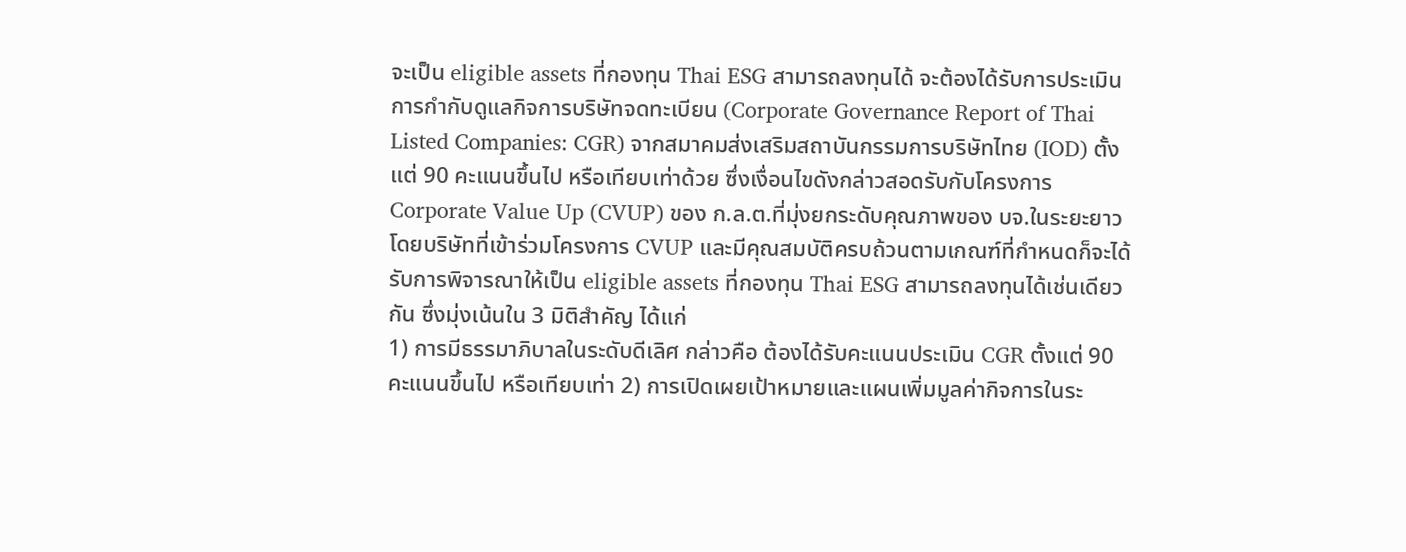จะเป็น eligible assets ที่กองทุน Thai ESG สามารถลงทุนได้ จะต้องได้รับการประเมินการกำกับดูแลกิจการบริษัทจดทะเบียน (Corporate Governance Report of Thai Listed Companies: CGR) จากสมาคมส่งเสริมสถาบันกรรมการบริษัทไทย (IOD) ตั้งแต่ 90 คะแนนขึ้นไป หรือเทียบเท่าด้วย ซึ่งเงื่อนไขดังกล่าวสอดรับกับโครงการ Corporate Value Up (CVUP) ของ ก.ล.ต.ที่มุ่งยกระดับคุณภาพของ บจ.ในระยะยาว โดยบริษัทที่เข้าร่วมโครงการ CVUP และมีคุณสมบัติครบถ้วนตามเกณฑ์ที่กำหนดก็จะได้รับการพิจารณาให้เป็น eligible assets ที่กองทุน Thai ESG สามารถลงทุนได้เช่นเดียวกัน ซึ่งมุ่งเน้นใน 3 มิติสำคัญ ได้แก่
1) การมีธรรมาภิบาลในระดับดีเลิศ กล่าวคือ ต้องได้รับคะแนนประเมิน CGR ตั้งแต่ 90 คะแนนขึ้นไป หรือเทียบเท่า 2) การเปิดเผยเป้าหมายและแผนเพิ่มมูลค่ากิจการในระ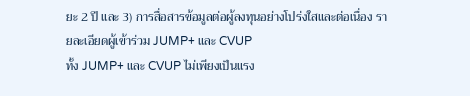ยะ 2 ปี และ 3) การสื่อสารข้อมูลต่อผู้ลงทุนอย่างโปร่งใสและต่อเนื่อง รายละเอียดผู้เข้าร่วม JUMP+ และ CVUP
ทั้ง JUMP+ และ CVUP ไม่เพียงเป็นแรง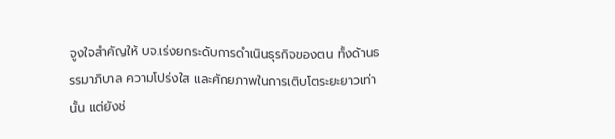จูงใจสำคัญให้ บจ.เร่งยกระดับการดำเนินธุรกิจของตน ทั้งด้านธรรมาภิบาล ความโปร่งใส และศักยภาพในการเติบโตระยะยาวเท่านั้น แต่ยังช่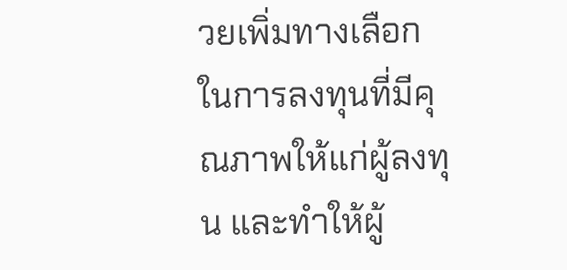วยเพิ่มทางเลือกในการลงทุนที่มีคุณภาพให้แก่ผู้ลงทุน และทำให้ผู้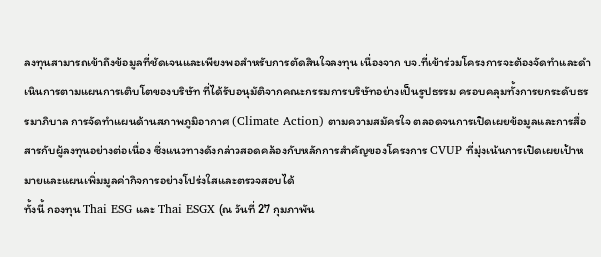ลงทุนสามารถเข้าถึงข้อมูลที่ชัดเจนและเพียงพอสำหรับการตัดสินใจลงทุน เนื่องจาก บจ.ที่เข้าร่วมโครงการจะต้องจัดทำและดำเนินการตามแผนการเติบโตของบริษัท ที่ได้รับอนุมัติจากคณะกรรมการบริษัทอย่างเป็นรูปธรรม ครอบคลุมทั้งการยกระดับธรรมาภิบาล การจัดทำแผนด้านสภาพภูมิอากาศ (Climate Action) ตามความสมัครใจ ตลอดจนการเปิดเผยข้อมูลและการสื่อสารกับผู้ลงทุนอย่างต่อเนื่อง ซึ่งแนวทางดังกล่าวสอดคล้องกับหลักการสำคัญของโครงการ CVUP ที่มุ่งเน้นการเปิดเผยเป้าหมายและแผนเพิ่มมูลค่ากิจการอย่างโปร่งใสและตรวจสอบได้
ทั้งนี้ กองทุน Thai ESG และ Thai ESGX (ณ วันที่ 27 กุมภาพัน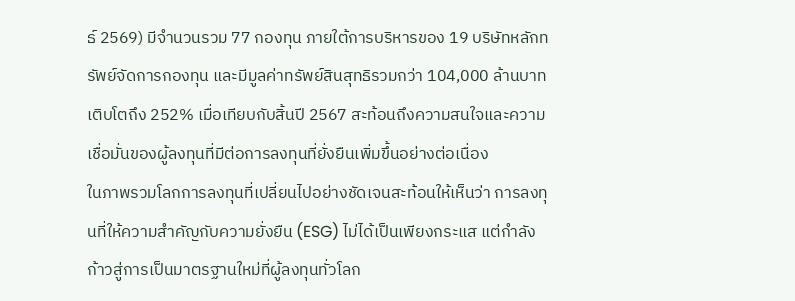ธ์ 2569) มีจำนวนรวม 77 กองทุน ภายใต้การบริหารของ 19 บริษัทหลักทรัพย์จัดการกองทุน และมีมูลค่าทรัพย์สินสุทธิรวมกว่า 104,000 ล้านบาท เติบโตถึง 252% เมื่อเทียบกับสิ้นปี 2567 สะท้อนถึงความสนใจและความเชื่อมั่นของผู้ลงทุนที่มีต่อการลงทุนที่ยั่งยืนเพิ่มขึ้นอย่างต่อเนื่อง
ในภาพรวมโลกการลงทุนที่เปลี่ยนไปอย่างชัดเจนสะท้อนให้เห็นว่า การลงทุนที่ให้ความสำคัญกับความยั่งยืน (ESG) ไม่ได้เป็นเพียงกระแส แต่กำลังก้าวสู่การเป็นมาตรฐานใหม่ที่ผู้ลงทุนทั่วโลก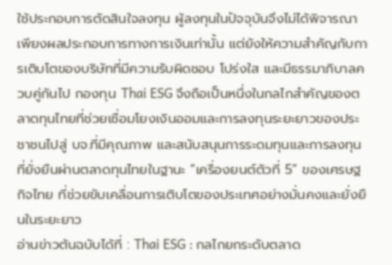ใช้ประกอบการตัดสินใจลงทุน ผู้ลงทุนในปัจจุบันจึงไม่ได้พิจารณาเพียงผลประกอบการทางการเงินเท่านั้น แต่ยังให้ความสำคัญกับการเติบโตของบริษัทที่มีความรับผิดชอบ โปร่งใส และมีธรรมาภิบาลควบคู่กันไป กองทุน Thai ESG จึงถือเป็นหนึ่งในกลไกสำคัญของตลาดทุนไทยที่ช่วยเชื่อมโยงเงินออมและการลงทุนระยะยาวของประชาชนไปสู่ บจ.ที่มีคุณภาพ และสนับสนุนการระดมทุนและการลงทุนที่ยั่งยืนผ่านตลาดทุนไทยในฐานะ “เครื่องยนต์ตัวที่ 5” ของเศรษฐกิจไทย ที่ช่วยขับเคลื่อนการเติบโตของประเทศอย่างมั่นคงและยั่งยืนในระยะยาว
อ่านข่าวต้นฉบับได้ที่ : Thai ESG : กลไกยกระดับตลาด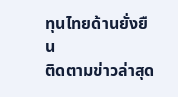ทุนไทยด้านยั่งยืน
ติดตามข่าวล่าสุด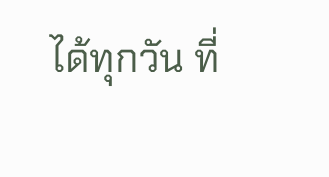ได้ทุกวัน ที่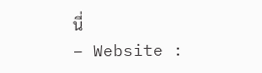นี่
– Website :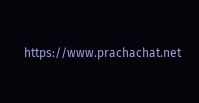https://www.prachachat.net